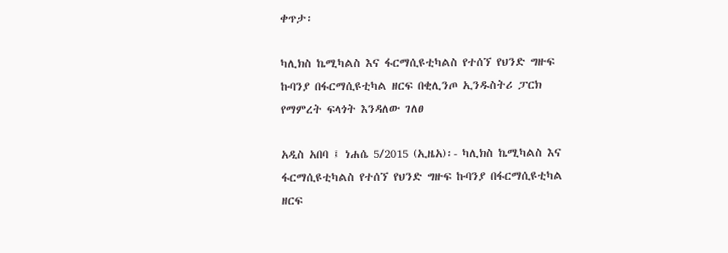ቀጥታ፡

ካሊክስ ኬሚካልስ እና ፋርማሲዩቲካልስ የተሰኘ የህንድ ግዙፍ ኩባንያ በፋርማሲዩቲካል ዘርፍ በቂሊንጦ ኢንዱስትሪ ፓርክ የማምረት ፍላጎት እንዳለው ገለፀ

አዲስ አበባ ፤ ነሐሴ 5/2015 (ኢዜአ)፡- ካሊክስ ኬሚካልስ እና ፋርማሲዩቲካልስ የተሰኘ የህንድ ግዙፍ ኩባንያ በፋርማሲዩቲካል ዘርፍ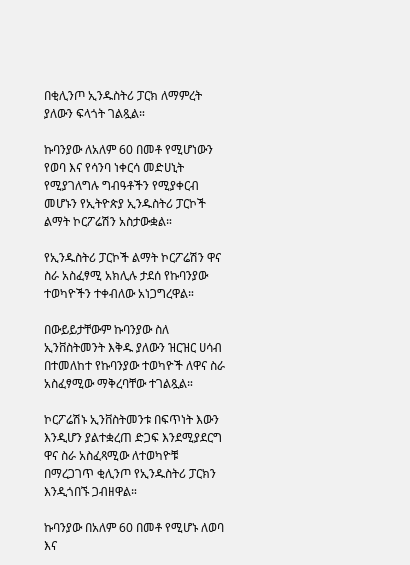በቂሊንጦ ኢንዱስትሪ ፓርክ ለማምረት ያለውን ፍላጎት ገልጿል።

ኩባንያው ለአለም 60 በመቶ የሚሆነውን የወባ እና የሳንባ ነቀርሳ መድሀኒት የሚያገለግሉ ግብዓቶችን የሚያቀርብ መሆኑን የኢትዮጵያ ኢንዱስትሪ ፓርኮች ልማት ኮርፖሬሽን አስታውቋል።

የኢንዱስትሪ ፓርኮች ልማት ኮርፖሬሽን ዋና ስራ አስፈፃሚ አክሊሉ ታደሰ የኩባንያው ተወካዮችን ተቀብለው አነጋግረዋል።

በውይይታቸውም ኩባንያው ስለ ኢንቨስትመንት እቅዱ ያለውን ዝርዝር ሀሳብ በተመለከተ የኩባንያው ተወካዮች ለዋና ስራ አስፈፃሚው ማቅረባቸው ተገልጿል።

ኮርፖሬሽኑ ኢንቨስትመንቱ በፍጥነት እውን እንዲሆን ያልተቋረጠ ድጋፍ እንደሚያደርግ ዋና ስራ አስፈጻሚው ለተወካዮቹ በማረጋገጥ ቂሊንጦ የኢንዱስትሪ ፓርክን እንዲጎበኙ ጋብዘዋል።

ኩባንያው በአለም 60 በመቶ የሚሆኑ ለወባ እና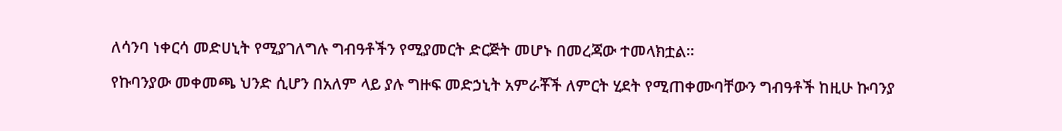ለሳንባ ነቀርሳ መድሀኒት የሚያገለግሉ ግብዓቶችን የሚያመርት ድርጅት መሆኑ በመረጃው ተመላክቷል።

የኩባንያው መቀመጫ ህንድ ሲሆን በአለም ላይ ያሉ ግዙፍ መድኃኒት አምራቾች ለምርት ሂደት የሚጠቀሙባቸውን ግብዓቶች ከዚሁ ኩባንያ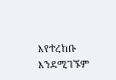እየተረከቡ እንደሚገኙም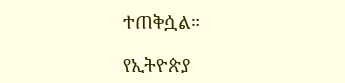ተጠቅሷል።

የኢትዮጵያ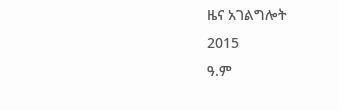ዜና አገልግሎት
2015
ዓ.ም